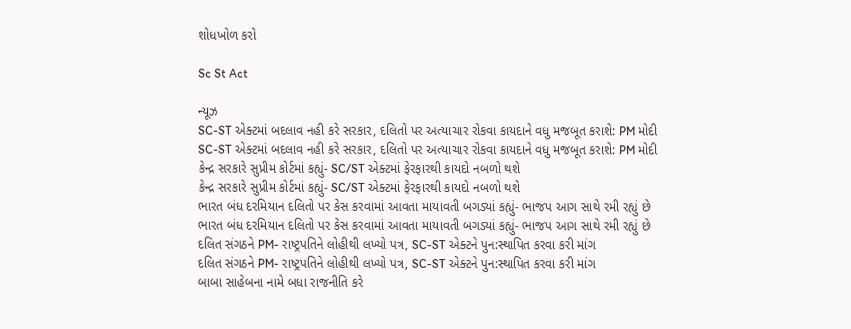શોધખોળ કરો

Sc St Act

ન્યૂઝ
SC-ST એક્ટમાં બદલાવ નહી કરે સરકાર, દલિતો પર અત્યાચાર રોકવા કાયદાને વધુ મજબૂત કરાશે: PM મોદી
SC-ST એક્ટમાં બદલાવ નહી કરે સરકાર, દલિતો પર અત્યાચાર રોકવા કાયદાને વધુ મજબૂત કરાશે: PM મોદી
કેન્દ્ર સરકારે સુપ્રીમ કોર્ટમાં કહ્યું- SC/ST એક્ટમાં ફેરફારથી કાયદો નબળો થશે
કેન્દ્ર સરકારે સુપ્રીમ કોર્ટમાં કહ્યું- SC/ST એક્ટમાં ફેરફારથી કાયદો નબળો થશે
ભારત બંધ દરમિયાન દલિતો પર કેસ કરવામાં આવતા માયાવતી બગડ્યાં કહ્યું- ભાજપ આગ સાથે રમી રહ્યું છે
ભારત બંધ દરમિયાન દલિતો પર કેસ કરવામાં આવતા માયાવતી બગડ્યાં કહ્યું- ભાજપ આગ સાથે રમી રહ્યું છે
દલિત સંગઠને PM- રાષ્ટ્રપતિને લોહીથી લખ્યો પત્ર, SC-ST એક્ટને પુન:સ્થાપિત કરવા કરી માંગ
દલિત સંગઠને PM- રાષ્ટ્રપતિને લોહીથી લખ્યો પત્ર, SC-ST એક્ટને પુન:સ્થાપિત કરવા કરી માંગ
બાબા સાહેબના નામે બધા રાજનીતિ કરે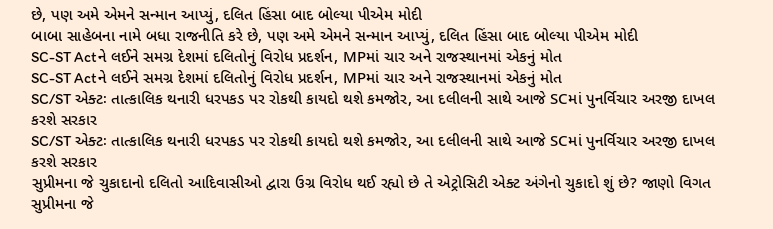છે, પણ અમે એમને સન્માન આપ્યું, દલિત હિંસા બાદ બોલ્યા પીએમ મોદી
બાબા સાહેબના નામે બધા રાજનીતિ કરે છે, પણ અમે એમને સન્માન આપ્યું, દલિત હિંસા બાદ બોલ્યા પીએમ મોદી
SC-ST Actને લઈને સમગ્ર દેશમાં દલિતોનું વિરોધ પ્રદર્શન, MPમાં ચાર અને રાજસ્થાનમાં એકનું મોત
SC-ST Actને લઈને સમગ્ર દેશમાં દલિતોનું વિરોધ પ્રદર્શન, MPમાં ચાર અને રાજસ્થાનમાં એકનું મોત
SC/ST એક્ટઃ તાત્કાલિક થનારી ધરપકડ પર રોકથી કાયદો થશે કમજોર, આ દલીલની સાથે આજે SCમાં પુનર્વિચાર અરજી દાખલ કરશે સરકાર
SC/ST એક્ટઃ તાત્કાલિક થનારી ધરપકડ પર રોકથી કાયદો થશે કમજોર, આ દલીલની સાથે આજે SCમાં પુનર્વિચાર અરજી દાખલ કરશે સરકાર
સુપ્રીમના જે ચુકાદાનો દલિતો આદિવાસીઓ દ્વારા ઉગ્ર વિરોધ થઈ રહ્યો છે તે એટ્રોસિટી એક્ટ અંગેનો ચુકાદો શું છે? જાણો વિગત
સુપ્રીમના જે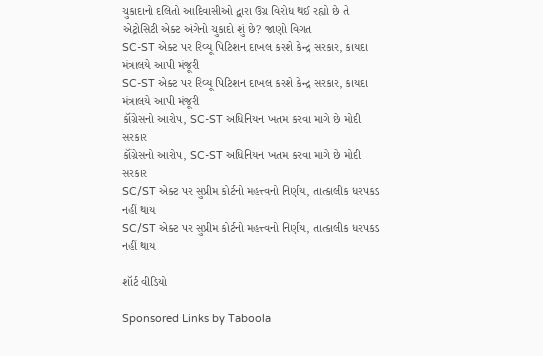ચુકાદાનો દલિતો આદિવાસીઓ દ્વારા ઉગ્ર વિરોધ થઈ રહ્યો છે તે એટ્રોસિટી એક્ટ અંગેનો ચુકાદો શું છે? જાણો વિગત
SC-ST એક્ટ પર રિવ્યૂ પિટિશન દાખલ કરશે કેન્દ્ર સરકાર, કાયદા મંત્રાલયે આપી મંજૂરી
SC-ST એક્ટ પર રિવ્યૂ પિટિશન દાખલ કરશે કેન્દ્ર સરકાર, કાયદા મંત્રાલયે આપી મંજૂરી
કૉંગ્રેસનો આરોપ, SC-ST અધિનિયન ખતમ કરવા માગે છે મોદી સરકાર
કૉંગ્રેસનો આરોપ, SC-ST અધિનિયન ખતમ કરવા માગે છે મોદી સરકાર
SC/ST એક્ટ પર સુપ્રીમ કોર્ટનો મહત્ત્વનો નિર્ણય, તાત્કાલીક ધરપકડ નહીં થાય
SC/ST એક્ટ પર સુપ્રીમ કોર્ટનો મહત્ત્વનો નિર્ણય, તાત્કાલીક ધરપકડ નહીં થાય

શૉર્ટ વીડિયો

Sponsored Links by Taboola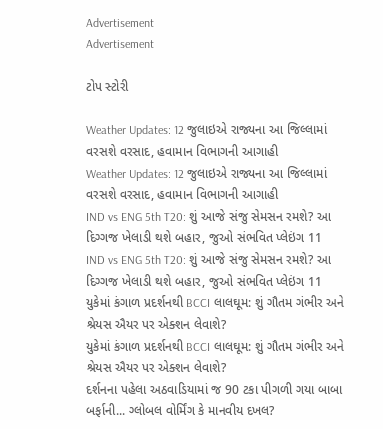Advertisement
Advertisement

ટોપ સ્ટોરી

Weather Updates: 12 જુલાઇએ રાજ્યના આ જિલ્લામાં વરસશે વરસાદ, હવામાન વિભાગની આગાહી
Weather Updates: 12 જુલાઇએ રાજ્યના આ જિલ્લામાં વરસશે વરસાદ, હવામાન વિભાગની આગાહી
IND vs ENG 5th T20: શું આજે સંજુ સેમસન રમશે? આ દિગ્ગજ ખેલાડી થશે બહાર, જુઓ સંભવિત પ્લેઇંગ 11
IND vs ENG 5th T20: શું આજે સંજુ સેમસન રમશે? આ દિગ્ગજ ખેલાડી થશે બહાર, જુઓ સંભવિત પ્લેઇંગ 11
યુકેમાં કંગાળ પ્રદર્શનથી BCCI લાલઘૂમ: શું ગૌતમ ગંભીર અને શ્રેયસ ઐયર પર એક્શન લેવાશે?
યુકેમાં કંગાળ પ્રદર્શનથી BCCI લાલઘૂમ: શું ગૌતમ ગંભીર અને શ્રેયસ ઐયર પર એક્શન લેવાશે?
દર્શનના પહેલા અઠવાડિયામાં જ 90 ટકા પીગળી ગયા બાબા બર્ફાની... ગ્લોબલ વોર્મિંગ કે માનવીય દખલ?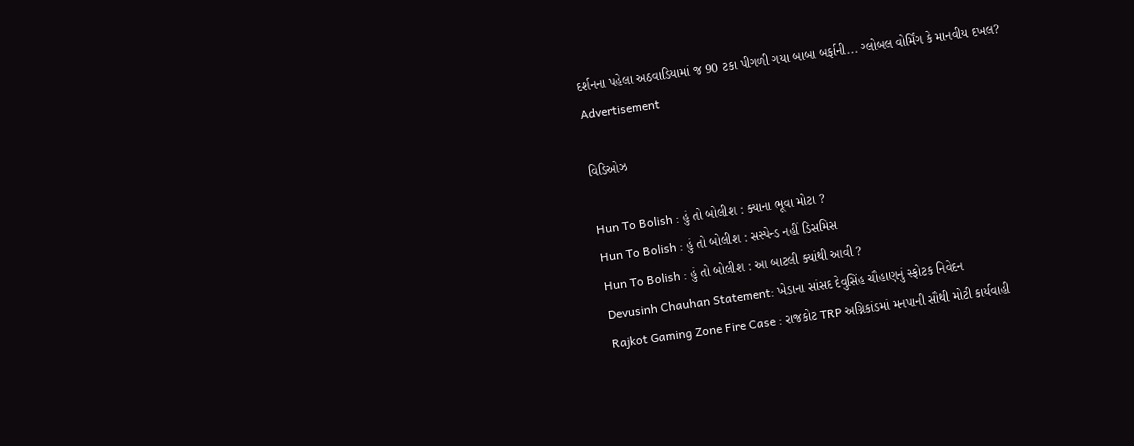દર્શનના પહેલા અઠવાડિયામાં જ 90 ટકા પીગળી ગયા બાબા બર્ફાની... ગ્લોબલ વોર્મિંગ કે માનવીય દખલ?
Advertisement

વિડિઓઝ

Hun To Bolish : હું તો બોલીશ : ક્યાના ભૂવા મોટા ?
Hun To Bolish : હું તો બોલીશ : સસ્પેન્ડ નહીં ડિસમિસ
Hun To Bolish : હું તો બોલીશ : આ બાટલી ક્યાંથી આવી ?
Devusinh Chauhan Statement: ખેડાના સાંસદ દેવુસિંહ ચૌહાણનું સ્ફોટક નિવેદન
Rajkot Gaming Zone Fire Case : રાજકોટ TRP અગ્નિકાંડમાં મનપાની સૌથી મોટી કાર્યવાહી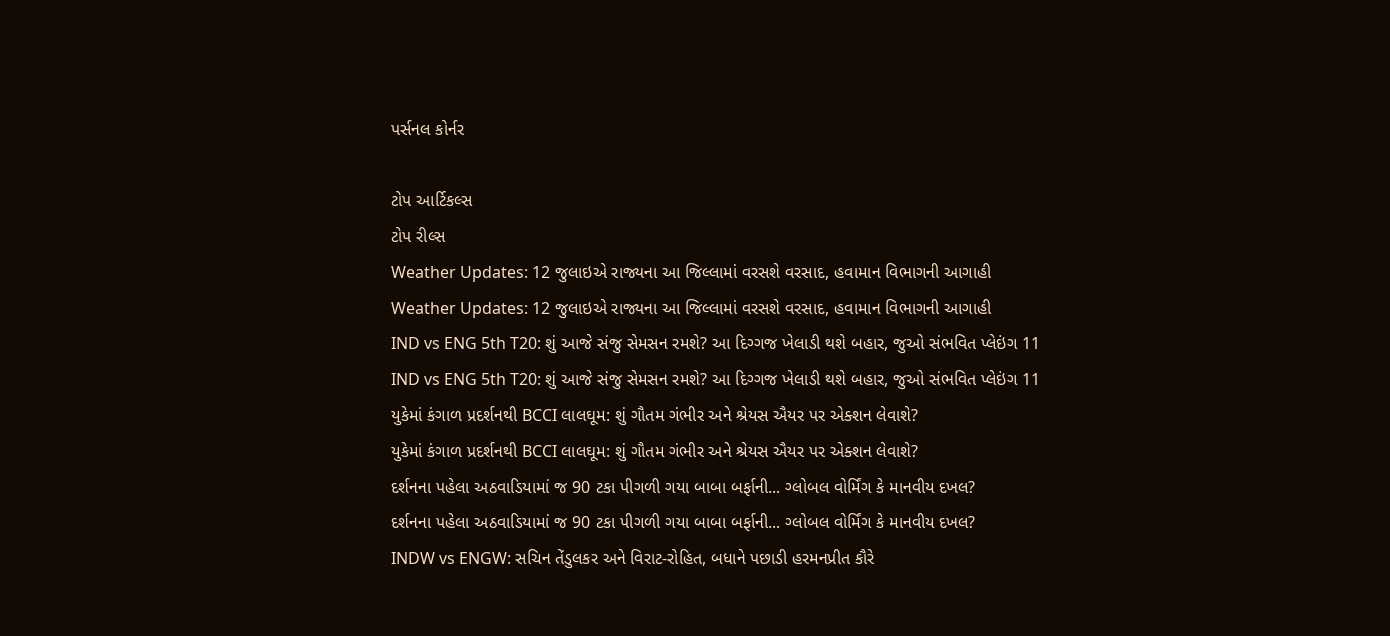પર્સનલ કોર્નર

ટોપ આર્ટિકલ્સ
ટોપ રીલ્સ
Weather Updates: 12 જુલાઇએ રાજ્યના આ જિલ્લામાં વરસશે વરસાદ, હવામાન વિભાગની આગાહી
Weather Updates: 12 જુલાઇએ રાજ્યના આ જિલ્લામાં વરસશે વરસાદ, હવામાન વિભાગની આગાહી
IND vs ENG 5th T20: શું આજે સંજુ સેમસન રમશે? આ દિગ્ગજ ખેલાડી થશે બહાર, જુઓ સંભવિત પ્લેઇંગ 11
IND vs ENG 5th T20: શું આજે સંજુ સેમસન રમશે? આ દિગ્ગજ ખેલાડી થશે બહાર, જુઓ સંભવિત પ્લેઇંગ 11
યુકેમાં કંગાળ પ્રદર્શનથી BCCI લાલઘૂમ: શું ગૌતમ ગંભીર અને શ્રેયસ ઐયર પર એક્શન લેવાશે?
યુકેમાં કંગાળ પ્રદર્શનથી BCCI લાલઘૂમ: શું ગૌતમ ગંભીર અને શ્રેયસ ઐયર પર એક્શન લેવાશે?
દર્શનના પહેલા અઠવાડિયામાં જ 90 ટકા પીગળી ગયા બાબા બર્ફાની... ગ્લોબલ વોર્મિંગ કે માનવીય દખલ?
દર્શનના પહેલા અઠવાડિયામાં જ 90 ટકા પીગળી ગયા બાબા બર્ફાની... ગ્લોબલ વોર્મિંગ કે માનવીય દખલ?
INDW vs ENGW: સચિન તેંડુલકર અને વિરાટ-રોહિત, બધાને પછાડી હરમનપ્રીત કૌરે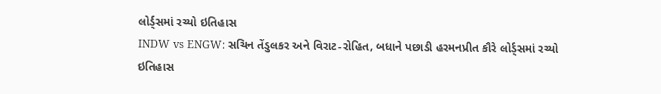લોર્ડ્સમાં રચ્યો ઇતિહાસ
INDW vs ENGW: સચિન તેંડુલકર અને વિરાટ-રોહિત, બધાને પછાડી હરમનપ્રીત કૌરે લોર્ડ્સમાં રચ્યો ઇતિહાસ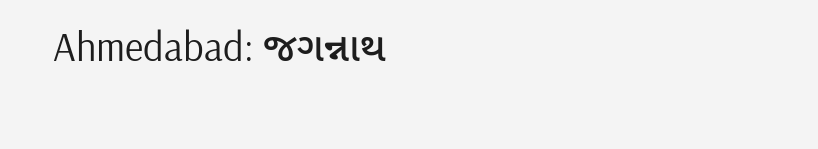Ahmedabad: જગન્નાથ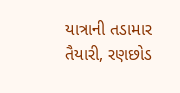યાત્રાની તડામાર તૈયારી, રણછોડ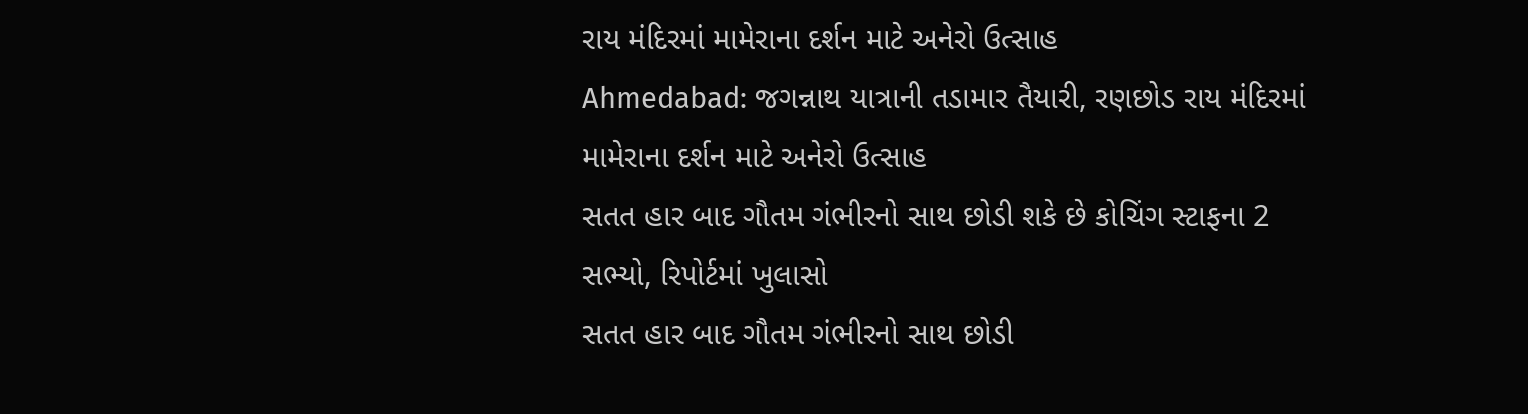રાય મંદિરમાં મામેરાના દર્શન માટે અનેરો ઉત્સાહ
Ahmedabad: જગન્નાથ યાત્રાની તડામાર તૈયારી, રણછોડ રાય મંદિરમાં મામેરાના દર્શન માટે અનેરો ઉત્સાહ
સતત હાર બાદ ગૌતમ ગંભીરનો સાથ છોડી શકે છે કોચિંગ સ્ટાફના 2 સભ્યો, રિપોર્ટમાં ખુલાસો
સતત હાર બાદ ગૌતમ ગંભીરનો સાથ છોડી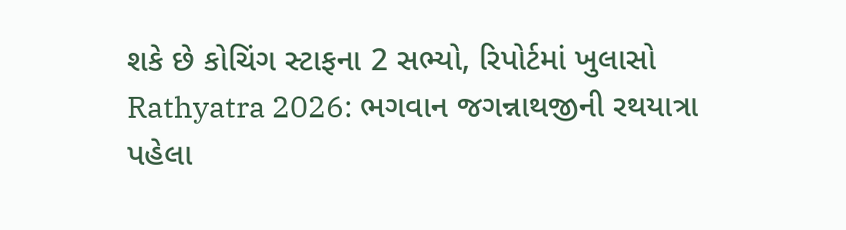શકે છે કોચિંગ સ્ટાફના 2 સભ્યો, રિપોર્ટમાં ખુલાસો
Rathyatra 2026: ભગવાન જગન્નાથજીની રથયાત્રા પહેલા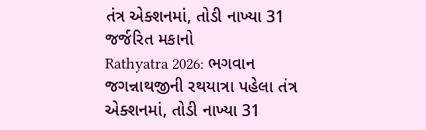તંત્ર એક્શનમાં, તોડી નાખ્યા 31 જર્જરિત મકાનો
Rathyatra 2026: ભગવાન જગન્નાથજીની રથયાત્રા પહેલા તંત્ર એક્શનમાં, તોડી નાખ્યા 31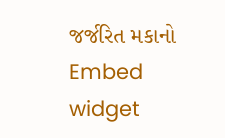જર્જરિત મકાનો
Embed widget